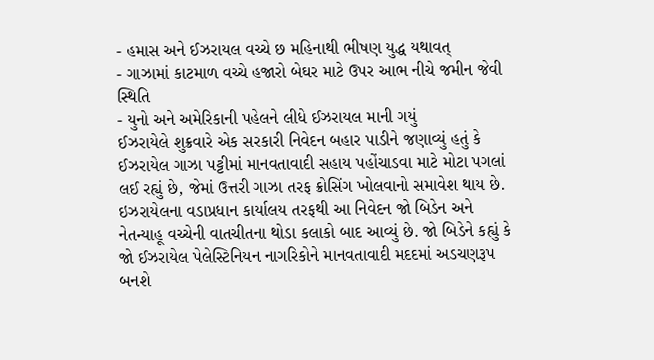- હમાસ અને ઈઝરાયલ વચ્ચે છ મહિનાથી ભીષણ યુદ્ધ યથાવત્
- ગાઝામાં કાટમાળ વચ્ચે હજારો બેઘર માટે ઉપર આભ નીચે જમીન જેવી સ્થિતિ
- યુનો અને અમેરિકાની પહેલને લીધે ઈઝરાયલ માની ગયું
ઈઝરાયેલે શુક્રવારે એક સરકારી નિવેદન બહાર પાડીને જણાવ્યું હતું કે ઈઝરાયેલ ગાઝા પટ્ટીમાં માનવતાવાદી સહાય પહોંચાડવા માટે મોટા પગલાં લઈ રહ્યું છે, જેમાં ઉત્તરી ગાઝા તરફ ક્રોસિંગ ખોલવાનો સમાવેશ થાય છે. ઇઝરાયેલના વડાપ્રધાન કાર્યાલય તરફથી આ નિવેદન જો બિડેન અને નેતન્યાહૂ વચ્ચેની વાતચીતના થોડા કલાકો બાદ આવ્યું છે. જો બિડેને કહ્યું કે જો ઈઝરાયેલ પેલેસ્ટિનિયન નાગરિકોને માનવતાવાદી મદદમાં અડચણરૂપ બનશે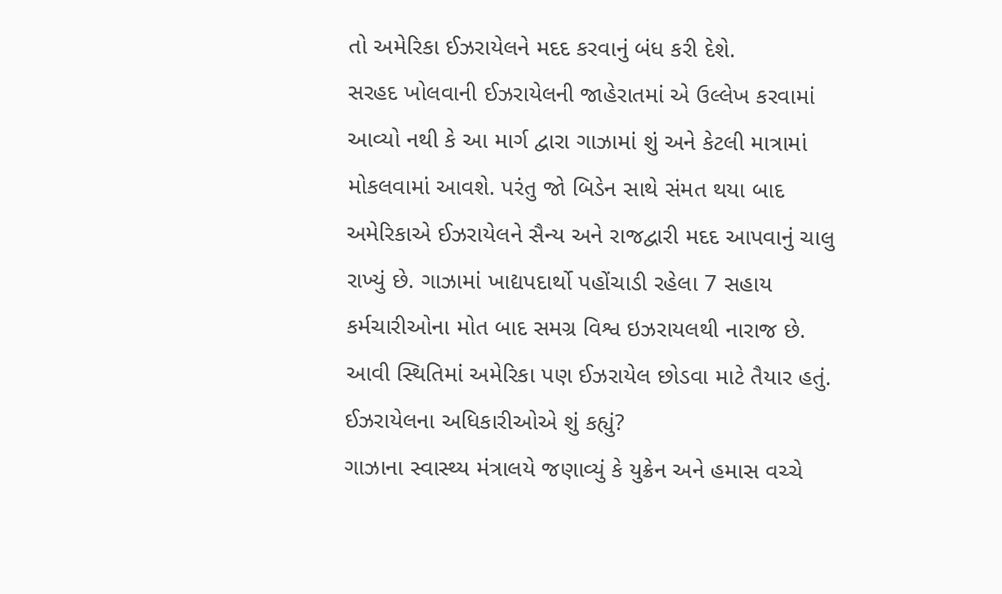તો અમેરિકા ઈઝરાયેલને મદદ કરવાનું બંધ કરી દેશે.
સરહદ ખોલવાની ઈઝરાયેલની જાહેરાતમાં એ ઉલ્લેખ કરવામાં આવ્યો નથી કે આ માર્ગ દ્વારા ગાઝામાં શું અને કેટલી માત્રામાં મોકલવામાં આવશે. પરંતુ જો બિડેન સાથે સંમત થયા બાદ અમેરિકાએ ઈઝરાયેલને સૈન્ય અને રાજદ્વારી મદદ આપવાનું ચાલુ રાખ્યું છે. ગાઝામાં ખાદ્યપદાર્થો પહોંચાડી રહેલા 7 સહાય કર્મચારીઓના મોત બાદ સમગ્ર વિશ્વ ઇઝરાયલથી નારાજ છે. આવી સ્થિતિમાં અમેરિકા પણ ઈઝરાયેલ છોડવા માટે તૈયાર હતું.
ઈઝરાયેલના અધિકારીઓએ શું કહ્યું?
ગાઝાના સ્વાસ્થ્ય મંત્રાલયે જણાવ્યું કે યુક્રેન અને હમાસ વચ્ચે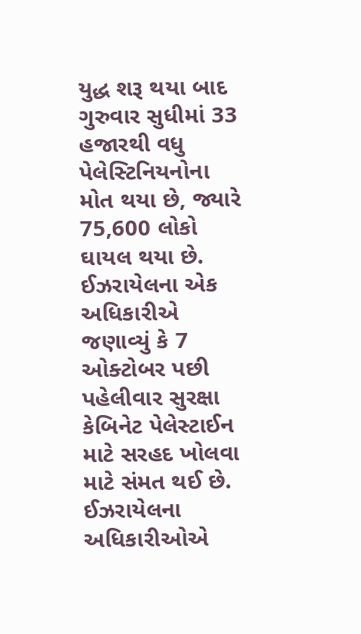યુદ્ધ શરૂ થયા બાદ ગુરુવાર સુધીમાં 33 હજારથી વધુ પેલેસ્ટિનિયનોના મોત થયા છે, જ્યારે 75,600 લોકો ઘાયલ થયા છે. ઈઝરાયેલના એક અધિકારીએ જણાવ્યું કે 7 ઓક્ટોબર પછી પહેલીવાર સુરક્ષા કેબિનેટ પેલેસ્ટાઈન માટે સરહદ ખોલવા માટે સંમત થઈ છે. ઈઝરાયેલના અધિકારીઓએ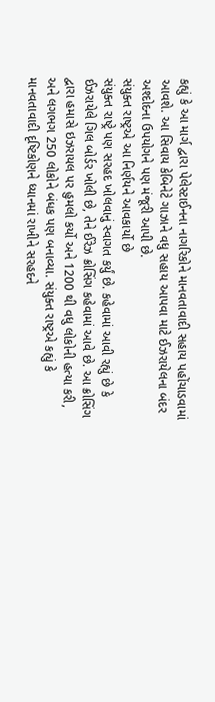કહ્યું કે આ માર્ગ દ્વારા પેલેસ્ટાઈનના નાગરિકોને માનવતાવાદી સહાય પહોંચાડવામાં આવશે. આ સિવાય કેબિનેટે ગાઝાને વધુ સહાય આપવા માટે ઈઝરાયેલના બંદર અશ્દોદના ઉપયોગને પણ મંજૂરી આપી છે.
સંયુક્ત રાષ્ટ્રએ આ નિર્ણયને આવકાર્યો છે
સંયુક્ત રાષ્ટ્રે પણ સરહદ ખોલવાનું સ્વાગત કર્યું છે. કહેવામાં આવી રહ્યું છે કે ઈઝરાયેલે ગિલ બોર્ડર ખોલી છે, તેને ઈરેઝ ક્રોસિંગ કહેવામાં આવે છે. આ ક્રોસિંગ દ્વારા હમાસે ઇઝરાયલ પર હુમલો કર્યો અને 1200 થી વધુ લોકોની હત્યા કરી, અને લગભગ 250 લોકોને બંધક પણ બનાવ્યા. સંયુક્ત રાષ્ટ્રએ કહ્યું કે માનવતાવાદી દૃષ્ટિકોણને ધ્યાનમાં રાખીને સરહદને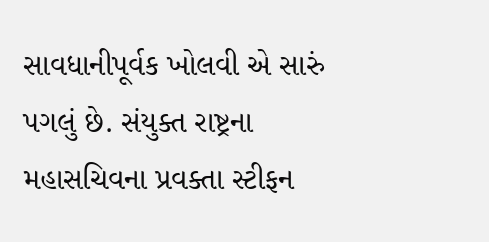સાવધાનીપૂર્વક ખોલવી એ સારું પગલું છે. સંયુક્ત રાષ્ટ્રના મહાસચિવના પ્રવક્તા સ્ટીફન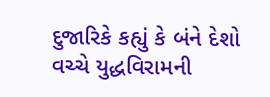દુજારિકે કહ્યું કે બંને દેશો વચ્ચે યુદ્ધવિરામની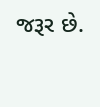જરૂર છે.